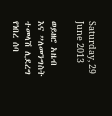Saturday, 29 June 2013

ወይዘሮ አዜብ እና ”ለመንግስት ተመላሽ ሊደረግ የነበረ ሰባ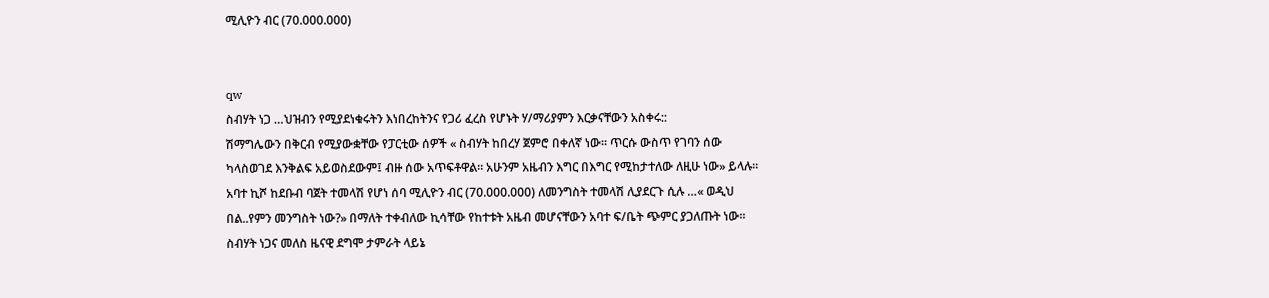ሚሊዮን ብር (70.000.000)


qw
ስብሃት ነጋ …ህዝብን የሚያደነቁሩትን እነበረከትንና የጋሪ ፈረስ የሆኑት ሃ/ማሪያምን እርቃናቸውን አስቀሩ::
ሽማግሌውን በቅርብ የሚያውቋቸው የፓርቲው ሰዎች « ስብሃት ከበረሃ ጀምሮ በቀለኛ ነው። ጥርሱ ውስጥ የገባን ሰው ካላስወገደ እንቅልፍ አይወስደውም፤ ብዙ ሰው አጥፍቶዋል። አሁንም አዜብን እግር በእግር የሚከታተለው ለዚሁ ነው» ይላሉ።
አባተ ኪሾ ከደቡብ ባጀት ተመላሽ የሆነ ሰባ ሚሊዮን ብር (70.000.000) ለመንግስት ተመላሽ ሊያደርጉ ሲሉ …« ወዲህ በል..የምን መንግስት ነው?» በማለት ተቀብለው ኪሳቸው የከተቱት አዜብ መሆናቸውን አባተ ፍ/ቤት ጭምር ያጋለጡት ነው። ስብሃት ነጋና መለስ ዜናዊ ደግሞ ታምራት ላይኔ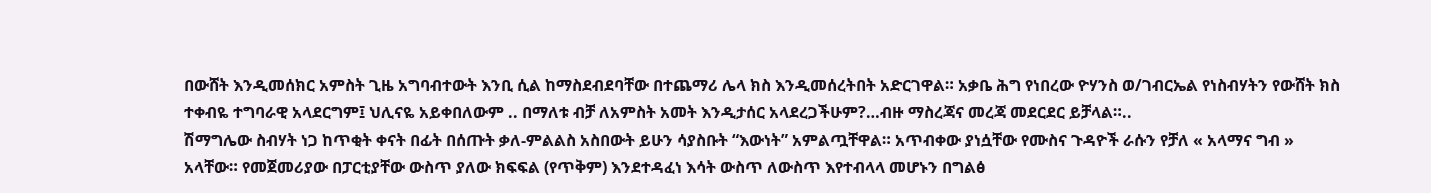በውሸት እንዲመሰክር አምስት ጊዜ አግባብተውት እንቢ ሲል ከማስደብደባቸው በተጨማሪ ሌላ ክስ እንዲመሰረትበት አድርገዋል። አቃቤ ሕግ የነበረው ዮሃንስ ወ/ገብርኤል የነስብሃትን የውሸት ክስ ተቀብዬ ተግባራዊ አላደርግም፤ ህሊናዬ አይቀበለውም .. በማለቱ ብቻ ለአምስት አመት እንዲታሰር አላደረጋችሁም?…ብዙ ማስረጃና መረጃ መደርደር ይቻላል።..
ሽማግሌው ስብሃት ነጋ ከጥቂት ቀናት በፊት በሰጡት ቃለ-ምልልስ አስበውት ይሁን ሳያስቡት “እውነት” አምልጧቸዋል። አጥብቀው ያነሷቸው የሙስና ጉዳዮች ራሱን የቻለ « አላማና ግብ » አላቸው። የመጀመሪያው በፓርቲያቸው ውስጥ ያለው ክፍፍል (የጥቅም) እንደተዳፈነ እሳት ውስጥ ለውስጥ እየተብላላ መሆኑን በግልፅ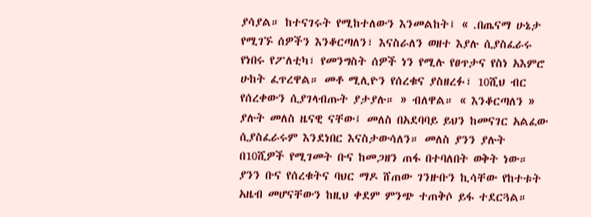ያሳያል። ከተናገሩት የሚከተለውን እንመልከት፤ « .በጤናማ ሁኔታ የሚገኙ ሰዎችን እንቆርጣለን፣ እናስራለን ወዘተ እያሉ ሲያስፈራሩ የነበሩ የፖለቲካ፣ የመንግስት ሰዎች ነን የሚሉ የፀጥታና የስነ አእምሮ ሁከት ፈጥረዋል። መቶ ሚሊዮን የሰረቁና ያስዘረፉ፣ 10ሺህ ብር የሰረቀውን ሲያገላብጡት ያታያሉ። » ብለዋል። « እንቆርጣለን » ያሉት መለስ ዜናዊ ናቸው፤ መለስ በአደባባይ ይህን ከመናገር አልፈው ሲያስፈራሩም እንደነበር እናስታውሳለን። መለስ ያንን ያሉት በ10ሺዎች የሚገመት ቡና ከመጋዘን ጠፋ በተባለበት ወቅት ነው። ያንን ቡና የሰረቁትና ባህር ማዶ ሸጠው ገንዙቡን ኪሳቸው የከተቱት አዜብ መሆናቸውን ከዚህ ቀደም ምንጭ ተጠቅሶ ይፋ ተደርጓል።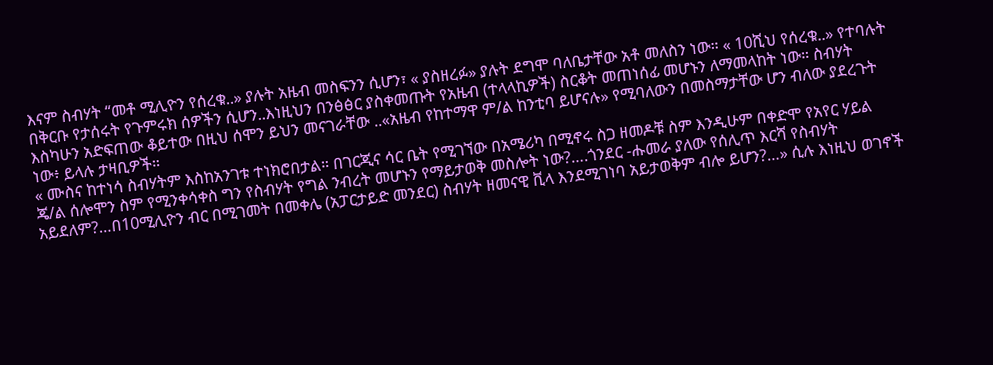እናም ስብሃት “መቶ ሚሊዮን የሰረቁ..» ያሉት አዜብ መስፍንን ሲሆን፣ « ያስዘረፉ» ያሉት ደግሞ ባለቤታቸው አቶ መለስን ነው። « 10ሺህ የሰረቁ..» የተባሉት በቅርቡ የታሰሩት የጉምሩክ ሰዎችን ሲሆን..እነዚህን በንፅፅር ያስቀመጡት የአዜብ (ተላላኪዎች) ስርቆት መጠነሰፊ መሆኑን ለማመላከት ነው። ስብሃት እስካሁን አድፍጠው ቆይተው በዚህ ሰሞን ይህን መናገራቸው ..«አዜብ የከተማዋ ም/ል ከንቲባ ይሆናሉ» የሚባለውን በመስማታቸው ሆን ብለው ያደረጉት ነው፥ ይላሉ ታዛቢዎች።
« ሙስና ከተነሳ ስብሃትም እስከአንገቱ ተነክሮበታል። በገርጂና ሳር ቤት የሚገኘው በአሜሪካ በሚኖሩ ስጋ ዘመዶቹ ስም እንዲሁም በቀድሞ የአየር ሃይል ጄ/ል ሰሎሞን ስም የሚንቀሳቀስ ግን የስብሃት የግል ንብረት መሆኑን የማይታወቅ መስሎት ነው?….ጎንደር -ሑመራ ያለው የሰሊጥ እርሻ የስብሃት አይደለም?…በ10ሚሊዮን ብር በሚገመት በመቀሌ (አፓርታይድ መንደር) ስብሃት ዘመናዊ ቪላ እንደሚገነባ አይታወቅም ብሎ ይሆን?…» ሲሉ እነዚህ ወገኖች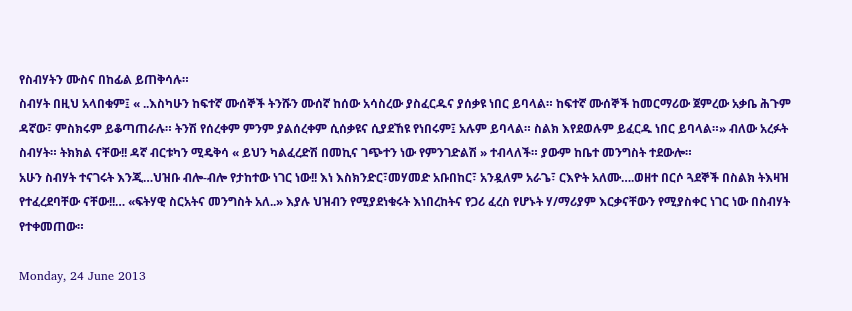የስብሃትን ሙስና በከፊል ይጠቅሳሉ።
ስብሃት በዚህ አላበቁም፤ « ..እስካሁን ከፍተኛ ሙሰኞች ትንሹን ሙሰኛ ከሰው አሳስረው ያስፈርዱና ያሰቃዩ ነበር ይባላል። ከፍተኛ ሙሰኞች ከመርማሪው ጀምረው አቃቤ ሕጉም ዳኛው፣ ምስክሩም ይቆጣጠራሉ። ትንሽ የሰረቀም ምንም ያልሰረቀም ሲሰቃዩና ሲያደኸዩ የነበሩም፤ አሉም ይባላል። ስልክ እየደወሉም ይፈርዱ ነበር ይባላል።» ብለው አረፉት ስብሃት። ትክክል ናቸው!! ዳኛ ብርቱካን ሚዴቅሳ « ይህን ካልፈረድሽ በመኪና ገጭተን ነው የምንገድልሽ » ተብላለች። ያውም ከቤተ መንግስት ተደውሎ።
አሁን ስብሃት ተናገሩት እንጂ…ህዝቡ ብሎ-ብሎ የታከተው ነገር ነው!! እነ እስክንድር፣መሃመድ አቡበከር፣ አንዷለም አራጌ፣ ርእዮት አለሙ….ወዘተ በርሶ ጓደኞች በስልክ ትእዛዝ የተፈረደባቸው ናቸው!!… «ፍትሃዊ ስርአትና መንግስት አለ..» እያሉ ህዝብን የሚያደነቁሩት እነበረከትና የጋሪ ፈረስ የሆኑት ሃ/ማሪያም እርቃናቸውን የሚያስቀር ነገር ነው በስብሃት የተቀመጠው።

Monday, 24 June 2013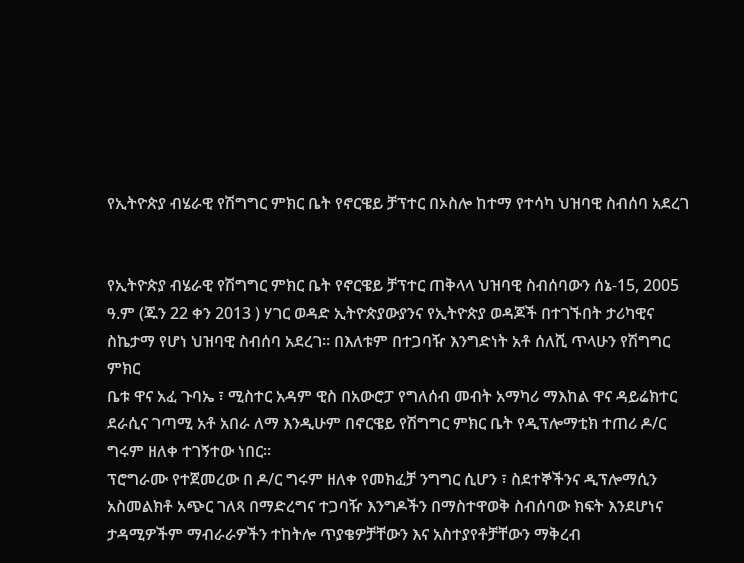የኢትዮጵያ ብሄራዊ የሽግግር ምክር ቤት የኖርዌይ ቻፕተር በኦስሎ ከተማ የተሳካ ህዝባዊ ስብሰባ አደረገ


የኢትዮጵያ ብሄራዊ የሽግግር ምክር ቤት የኖርዌይ ቻፕተር ጠቅላላ ህዝባዊ ስብሰባውን ሰኔ-15, 2005
ዓ.ም (ጁን 22 ቀን 2013 ) ሃገር ወዳድ ኢትዮጵያውያንና የኢትዮጵያ ወዳጆች በተገኙበት ታሪካዊና
ስኬታማ የሆነ ህዝባዊ ስብሰባ አደረገ። በእለቱም በተጋባዥ እንግድነት አቶ ሰለሺ ጥላሁን የሽግግር ምክር
ቤቱ ዋና አፈ ጉባኤ ፣ ሚስተር አዳም ዊስ በአውሮፓ የግለሰብ መብት አማካሪ ማእከል ዋና ዳይሬክተር
ደራሲና ገጣሚ አቶ አበራ ለማ እንዲሁም በኖርዌይ የሽግግር ምክር ቤት የዲፕሎማቲክ ተጠሪ ዶ/ር
ግሩም ዘለቀ ተገኝተው ነበር።
ፕሮግራሙ የተጀመረው በ ዶ/ር ግሩም ዘለቀ የመክፈቻ ንግግር ሲሆን ፣ ስደተኞችንና ዲፕሎማሲን
አስመልክቶ አጭር ገለጻ በማድረግና ተጋባዥ እንግዶችን በማስተዋወቅ ስብሰባው ክፍት እንደሆነና
ታዳሚዎችም ማብራራዎችን ተከትሎ ጥያቄዎቻቸውን እና አስተያየቶቻቸውን ማቅረብ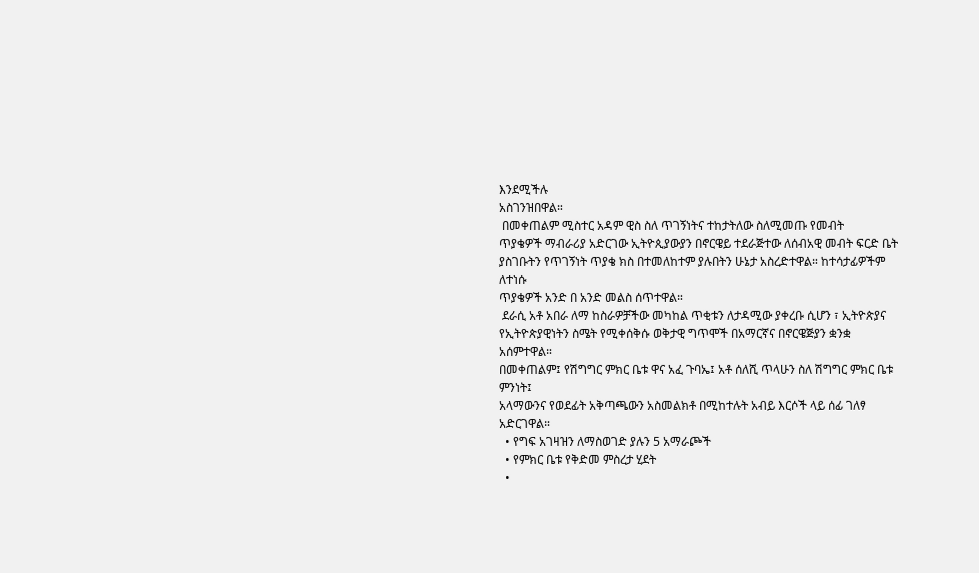እንደሚችሉ
አስገንዝበዋል።
 በመቀጠልም ሚስተር አዳም ዊስ ስለ ጥገኝነትና ተከታትለው ስለሚመጡ የመብት
ጥያቄዎች ማብራሪያ አድርገው ኢትዮጲያውያን በኖርዌይ ተደራጅተው ለሰብአዊ መብት ፍርድ ቤት
ያስገቡትን የጥገኝነት ጥያቄ ክስ በተመለከተም ያሉበትን ሁኔታ አስረድተዋል። ከተሳታፊዎችም ለተነሱ
ጥያቄዎች አንድ በ አንድ መልስ ሰጥተዋል።
 ደራሲ አቶ አበራ ለማ ከስራዎቻችው መካከል ጥቂቱን ለታዳሚው ያቀረቡ ሲሆን ፣ ኢትዮጵያና
የኢትዮጵያዊነትን ስሜት የሚቀሰቅሱ ወቅታዊ ግጥሞች በአማርኛና በኖርዌጅያን ቋንቋ አሰምተዋል።
በመቀጠልም፤ የሽግግር ምክር ቤቱ ዋና አፈ ጉባኤ፤ አቶ ሰለሺ ጥላሁን ስለ ሽግግር ምክር ቤቱ ምንነት፤
አላማውንና የወደፊት አቅጣጫውን አስመልክቶ በሚከተሉት አብይ እርሶች ላይ ሰፊ ገለፃ አድርገዋል።
  • የግፍ አገዛዝን ለማስወገድ ያሉን 5 አማራጮች
  • የምክር ቤቱ የቅድመ ምስረታ ሂደት
  •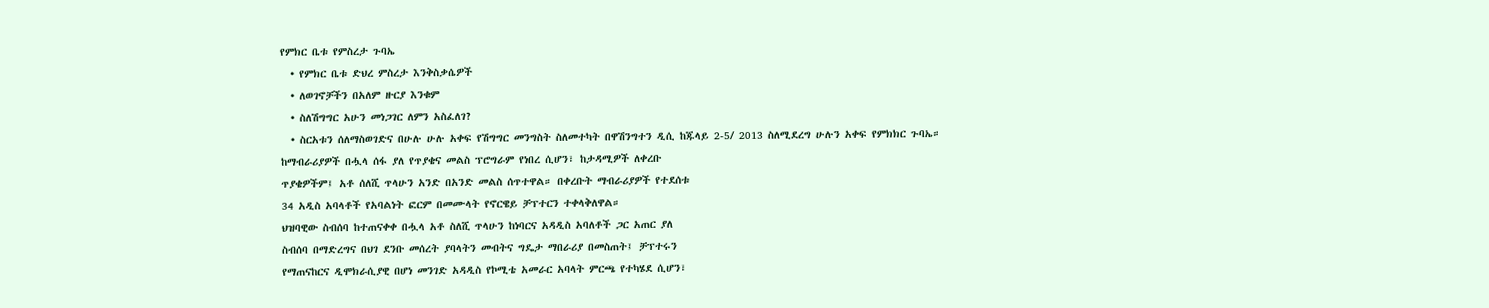የምክር ቤቱ የምስረታ ጉባኤ
  • የምክር ቤቱ ድህረ ምስረታ እንቅስቃሴዎች
  • ለወገኖቻችን በአለም ዙርያ እንቁም
  • ስለሽግግር አሁን መነጋገር ለምን አስፈለገ?
  • ስርአቱን ሰለማስወገድና በሁሉ ሁሉ አቀፍ የሽግግር መንግስት ስለመተካት በዋሽንግተን ዲሲ ከጁላይ 2-5/ 2013 ስለሚደረግ ሁሉን አቀፍ የምክክር ጉባኤ።
ከማብራሪያዎች በሗላ ሰፋ ያለ የጥያቄና መልስ ፕሮግራም የነበረ ሲሆን፣ ከታዳሚዎች ለቀረቡ
ጥያቄዎችም፤ አቶ ሰለሺ ጥላሁን አንድ በአንድ መልስ ሰጥተዋል። በቀረቡት ማብራሪያዎች የተደሰቱ
34 አዲስ አባላቶች የአባልነት ፎርም በመሙላት የኖርዌይ ቻፕተርን ተቀላቅለዋል።
ህዝባዊው ስብሰባ ከተጠናቀቀ በሗላ አቶ ስለሺ ጥላሁን ከነባርና አዳዲስ አባለቶች ጋር አጠር ያለ
ስብሰባ በማድረግና በህገ ደንቡ መሰረት ያባላትን መብትና ግዴታ ማበራሪያ በመስጠት፤ ቻፕተሩን
የማጠናከርና ዲሞክራሲያዊ በሆነ መንገድ አዳዲስ የኮሚቴ አመራር አባላት ምርጫ የተካሄደ ሲሆን፣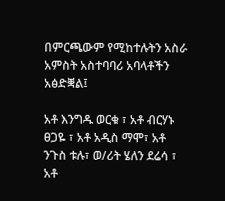በምርጫውም የሚከተሉትን አስራ አምስት አስተባባሪ አባላቶችን አፅድቛል፤

አቶ እንግዱ ወርቁ ፣ አቶ ብርሃኑ ፀጋዬ ፣ አቶ አዲስ ማሞ፣ አቶ ንጉስ ቱሉ፣ ወ/ሪት ሄለን ደሬሳ ፣ አቶ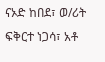ናኦድ ከበደ፣ ወ/ሪት ፍቅርተ ነጋሳ፣ አቶ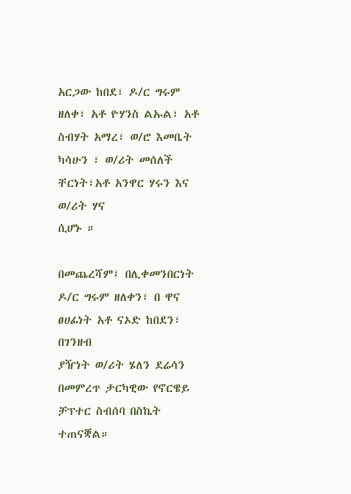አርጋው ከበደ፣ ዶ/ር ግሩም ዘለቀ፣ አቶ ዮሃንስ ልኡል፣ አቶ
ስብሃት አማረ፣ ወ/ሮ እመቤት ካሳሁን ፣ ወ/ሪት መሰለች ቸርነት፣አቶ አንዋር ሃሩን እና ወ/ሪት ሃና
ሲሆኑ ።

በመጨረሻም፤ በሊቀመንበርነት ዶ/ር ግሩም ዘለቀን፣ በ ዋና ፀሀፊነት አቶ ናኦድ ከበደን፣ በገንዘብ
ያዥነት ወ/ሪት ሄለን ደሬሳን በመምረጥ ታርካዊው የኖርዌይ ቻፕተር ስብሰባ በስኬት ተጠናቛል።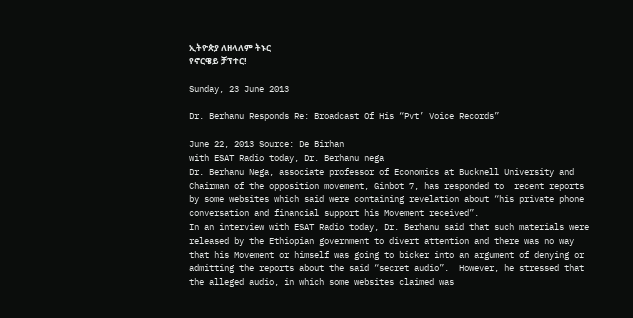ኢትዮጵያ ለዘላለም ትኑር
የኖርዌይ ቻፕተር!

Sunday, 23 June 2013

Dr. Berhanu Responds Re: Broadcast Of His “Pvt’ Voice Records”

June 22, 2013 Source: De Birhan
with ESAT Radio today, Dr. Berhanu nega
Dr. Berhanu Nega, associate professor of Economics at Bucknell University and Chairman of the opposition movement, Ginbot 7, has responded to  recent reports by some websites which said were containing revelation about “his private phone conversation and financial support his Movement received”.
In an interview with ESAT Radio today, Dr. Berhanu said that such materials were released by the Ethiopian government to divert attention and there was no way that his Movement or himself was going to bicker into an argument of denying or admitting the reports about the said “secret audio”.  However, he stressed that the alleged audio, in which some websites claimed was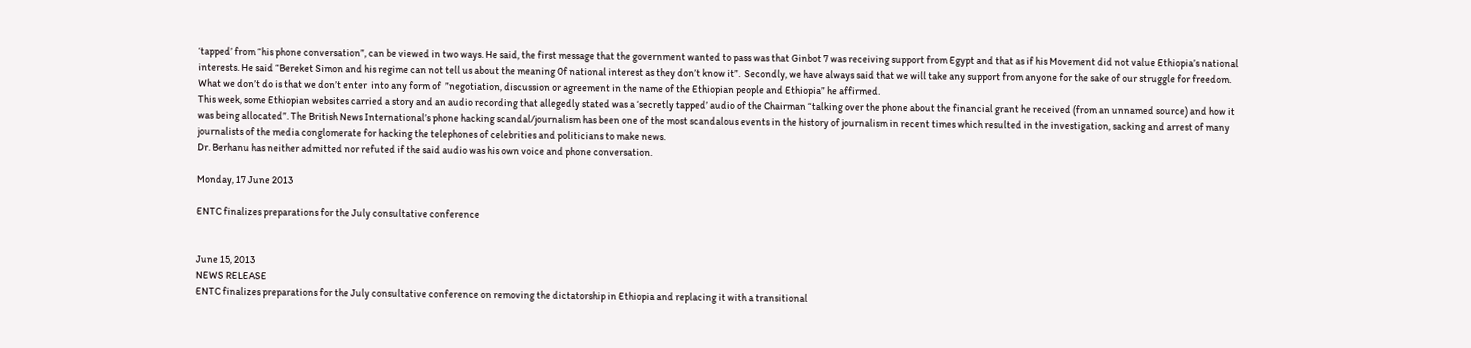‘tapped’ from “his phone conversation”, can be viewed in two ways. He said, the first message that the government wanted to pass was that Ginbot 7 was receiving support from Egypt and that as if his Movement did not value Ethiopia’s national interests. He said “Bereket Simon and his regime can not tell us about the meaning 0f national interest as they don’t know it”.  Secondly, we have always said that we will take any support from anyone for the sake of our struggle for freedom. What we don’t do is that we don’t enter  into any form of  ”negotiation, discussion or agreement in the name of the Ethiopian people and Ethiopia” he affirmed.
This week, some Ethiopian websites carried a story and an audio recording that allegedly stated was a ‘secretly tapped’ audio of the Chairman “talking over the phone about the financial grant he received (from an unnamed source) and how it was being allocated”. The British News International’s phone hacking scandal/journalism has been one of the most scandalous events in the history of journalism in recent times which resulted in the investigation, sacking and arrest of many journalists of the media conglomerate for hacking the telephones of celebrities and politicians to make news.
Dr. Berhanu has neither admitted nor refuted if the said audio was his own voice and phone conversation.

Monday, 17 June 2013

ENTC finalizes preparations for the July consultative conference


June 15, 2013
NEWS RELEASE
ENTC finalizes preparations for the July consultative conference on removing the dictatorship in Ethiopia and replacing it with a transitional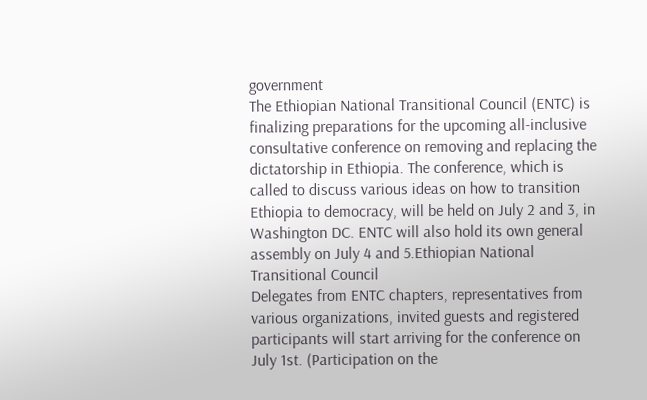government
The Ethiopian National Transitional Council (ENTC) is finalizing preparations for the upcoming all-inclusive consultative conference on removing and replacing the dictatorship in Ethiopia. The conference, which is called to discuss various ideas on how to transition Ethiopia to democracy, will be held on July 2 and 3, in Washington DC. ENTC will also hold its own general assembly on July 4 and 5.Ethiopian National Transitional Council
Delegates from ENTC chapters, representatives from various organizations, invited guests and registered participants will start arriving for the conference on July 1st. (Participation on the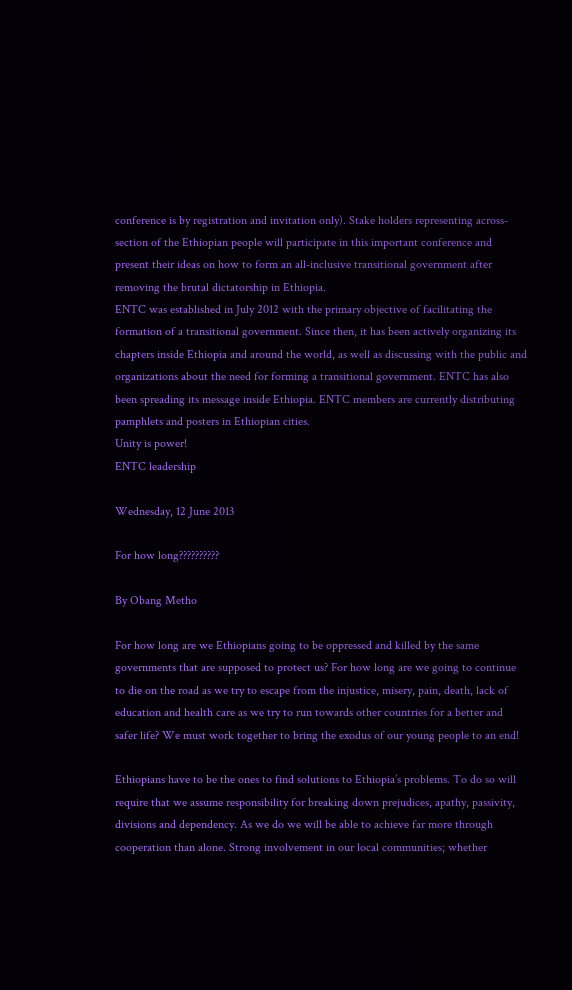conference is by registration and invitation only). Stake holders representing across-section of the Ethiopian people will participate in this important conference and present their ideas on how to form an all-inclusive transitional government after removing the brutal dictatorship in Ethiopia.
ENTC was established in July 2012 with the primary objective of facilitating the formation of a transitional government. Since then, it has been actively organizing its chapters inside Ethiopia and around the world, as well as discussing with the public and organizations about the need for forming a transitional government. ENTC has also been spreading its message inside Ethiopia. ENTC members are currently distributing pamphlets and posters in Ethiopian cities.
Unity is power!
ENTC leadership

Wednesday, 12 June 2013

For how long??????????

By Obang Metho

For how long are we Ethiopians going to be oppressed and killed by the same governments that are supposed to protect us? For how long are we going to continue to die on the road as we try to escape from the injustice, misery, pain, death, lack of education and health care as we try to run towards other countries for a better and safer life? We must work together to bring the exodus of our young people to an end!

Ethiopians have to be the ones to find solutions to Ethiopia’s problems. To do so will require that we assume responsibility for breaking down prejudices, apathy, passivity, divisions and dependency. As we do we will be able to achieve far more through cooperation than alone. Strong involvement in our local communities; whether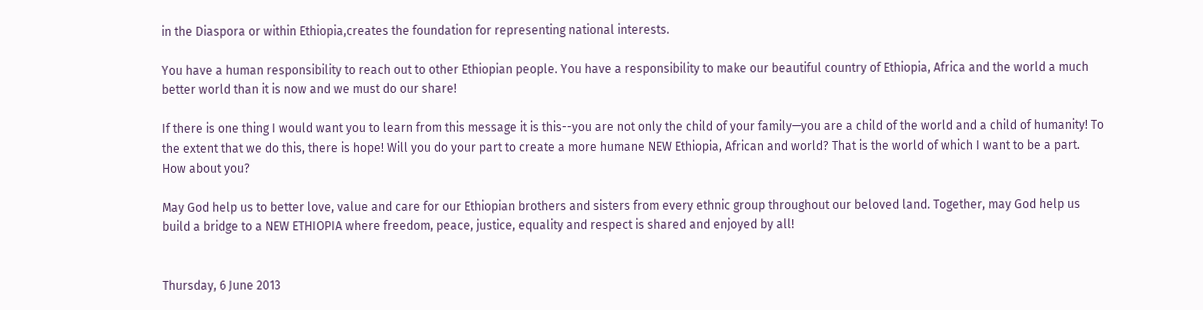in the Diaspora or within Ethiopia,creates the foundation for representing national interests.

You have a human responsibility to reach out to other Ethiopian people. You have a responsibility to make our beautiful country of Ethiopia, Africa and the world a much better world than it is now and we must do our share!

If there is one thing I would want you to learn from this message it is this--you are not only the child of your family—you are a child of the world and a child of humanity! To the extent that we do this, there is hope! Will you do your part to create a more humane NEW Ethiopia, African and world? That is the world of which I want to be a part. How about you?

May God help us to better love, value and care for our Ethiopian brothers and sisters from every ethnic group throughout our beloved land. Together, may God help us build a bridge to a NEW ETHIOPIA where freedom, peace, justice, equality and respect is shared and enjoyed by all!


Thursday, 6 June 2013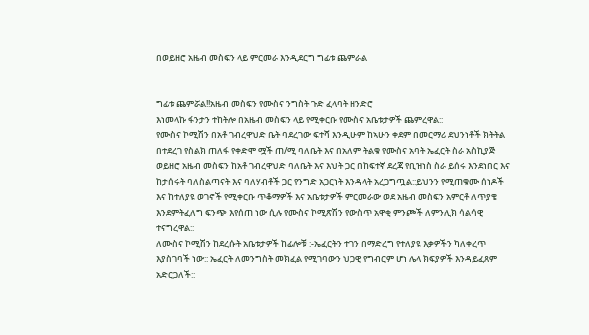በወይዘሮ አዜብ መስፍን ላይ ምርመራ እንዲደርግ ግፊቱ ጨምራል


ግፊቱ ጨምሯል!!አዜብ መስፍን የሙስና ንግስት ጉድ ፈላባት ዘንድሮ
እነመላኩ ፋንታን ተከትሎ በአዜብ መስፍን ላይ የሚቀርቡ የሙስና አቤቱታዎች ጨምረዋል::
የሙስና ኮሚሽን በአቶ ገብረዋህድ ቤት ባደረገው ፍተሻ እንዲሁም ከኣሁን ቀደም በመርማሪ ደህንነቶች ክትትል በተደረገ የስልክ ጠለፋ የቀድሞ ሟች ጠ/ሚ ባለቤት እና በአለም ትልቁ የሙስና አባት ኤፈርት ስራ አስኪያጅ ወይዘሮ አዜብ መስፍን ከአቶ ገብረዋህድ ባለቤት እና እህት ጋር በከፍተኛ ደረጃ የቢዝነስ ስራ ይሰሩ እንደነበር እና ከታሰሩት ባለስልጣናት እና ባለሃብቶች ጋር የንግድ አጋርነት እንዳላት አረጋግጧል::ይህንን የሚጠቁሙ ሰነዶች እና ከተለያዩ ወገኖች የሚቀርቡ ጥቆማዎች እና አቤቱታዎች ምርመራው ወደ አዜብ መስፍን አምርቶ ለጥያቄ እንደምትፈለግ ፍንጭ እየሰጠ ነው ሲሉ የሙስና ኮሚጽሽን የውስጥ አዋቂ ምንጮች ለምንሊክ ሳልሳዊ ተናግረዋል::
ለሙስና ኮሚሽን ከደረሱት አቤቱታዎች ከፊሎቹ :-ኤፈርትን ተገን በማድረግ የተለያዩ እቃዎችን ካለቀረጥ እያስገባች ነው:: ኤፈርት ለመንግስት መክፈል የሚገባውን ህጋዊ የግብርም ሆነ ሌላ ክፍያዎች እንዳይፈጸም አድርጋለች::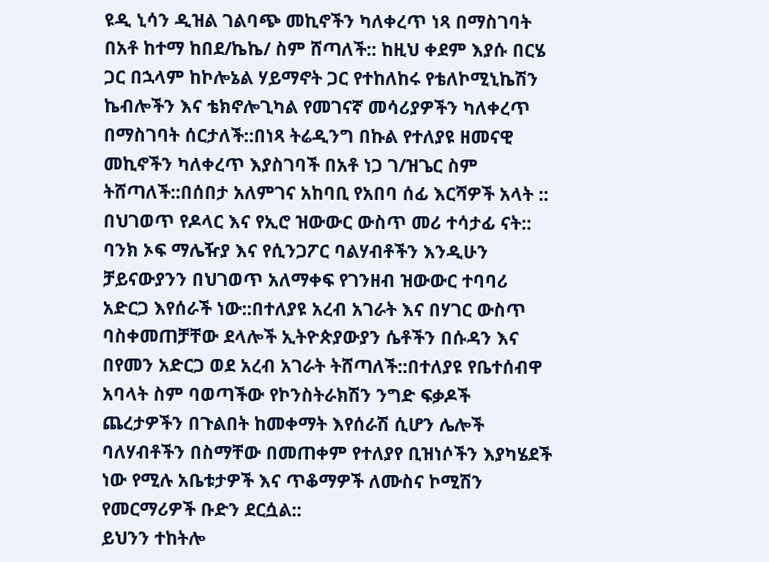ዩዲ ኒሳን ዲዝል ገልባጭ መኪኖችን ካለቀረጥ ነጻ በማስገባት በአቶ ከተማ ከበደ/ኬኬ/ ስም ሸጣለች:: ከዚህ ቀደም እያሱ በርሄ ጋር በኋላም ከኮሎኔል ሃይማኖት ጋር የተከለከሩ የቴለኮሚኒኬሽን ኬብሎችን እና ቴክኖሎጊካል የመገናኛ መሳሪያዎችን ካለቀረጥ በማስገባት ሰርታለች::በነጻ ትሬዲንግ በኩል የተለያዩ ዘመናዊ መኪኖችን ካለቀረጥ እያስገባች በአቶ ነጋ ገ/ዝጌር ስም ትሸጣለች::በሰበታ አለምገና አከባቢ የአበባ ሰፊ እርሻዎች አላት :: በህገወጥ የዶላር እና የኢሮ ዝውውር ውስጥ መሪ ተሳታፊ ናት:: ባንክ ኦፍ ማሌዥያ እና የሲንጋፖር ባልሃብቶችን እንዲሁን ቻይናውያንን በህገወጥ አለማቀፍ የገንዘብ ዝውውር ተባባሪ አድርጋ እየሰራች ነው::በተለያዩ አረብ አገራት እና በሃገር ውስጥ ባስቀመጠቻቸው ደላሎች ኢትዮጵያውያን ሴቶችን በሱዳን እና በየመን አድርጋ ወደ አረብ አገራት ትሸጣለች::በተለያዩ የቤተሰብዋ አባላት ስም ባወጣችው የኮንስትራክሽን ንግድ ፍቃዶች ጨረታዎችን በጉልበት ከመቀማት እየሰራሽ ሲሆን ሌሎች ባለሃብቶችን በስማቸው በመጠቀም የተለያየ ቢዝነሶችን እያካሄደች ነው የሚሉ አቤቱታዎች እና ጥቆማዎች ለሙስና ኮሚሽን የመርማሪዎች ቡድን ደርሷል::
ይህንን ተከትሎ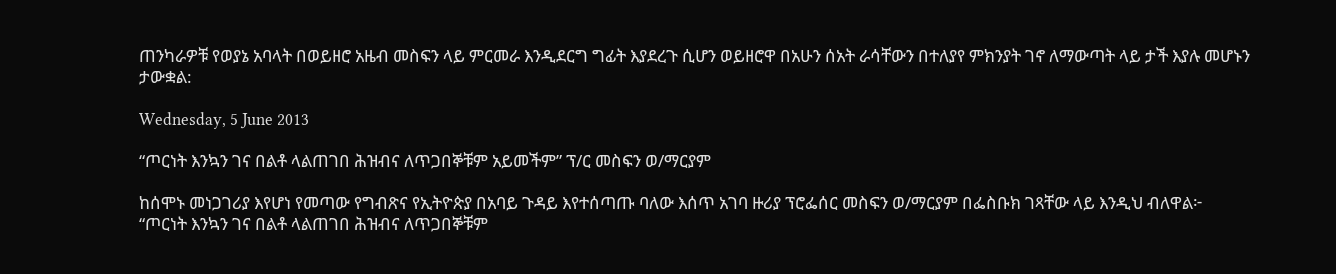ጠንካራዎቹ የወያኔ አባላት በወይዘሮ አዜብ መስፍን ላይ ምርመራ እንዲደርግ ግፊት እያደረጉ ሲሆን ወይዘሮዋ በአሁን ሰአት ራሳቸውን በተለያየ ምክንያት ገኖ ለማውጣት ላይ ታች እያሉ መሆኑን ታውቋል:

Wednesday, 5 June 2013

“ጦርነት እንኳን ገና በልቶ ላልጠገበ ሕዝብና ለጥጋበኞቹም አይመችም” ፕ/ር መስፍን ወ/ማርያም

ከሰሞኑ መነጋገሪያ እየሆነ የመጣው የግብጽና የኢትዮጵያ በአባይ ጉዳይ እየተሰጣጡ ባለው እሰጥ አገባ ዙሪያ ፕሮፌሰር መስፍን ወ/ማርያም በፌስቡክ ገጻቸው ላይ እንዲህ ብለዋል፦
“ጦርነት እንኳን ገና በልቶ ላልጠገበ ሕዝብና ለጥጋበኞቹም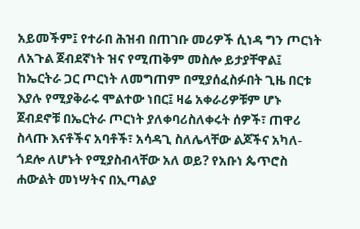አይመችም፤ የተራበ ሕዝብ በጠገቡ መሪዎች ሲነዳ ግን ጦርነት ለአጉል ጀብደኛነት ዝና የሚጠቅም መስሎ ይታያቸዋል፤ ከኤርትራ ጋር ጦርነት ለመግጠም በሚያሰፈስፉበት ጊዜ በርቱ እያሉ የሚያቅራሩ ሞልተው ነበር፤ ዛሬ አቀራሪዎቹም ሆኑ ጀብደኖቹ በኤርትራ ጦርነት ያለቀባሪስለቀሩት ሰዎች፣ ጠዋሪ ስላጡ እናቶችና አባቶች፣ አሳዳጊ ስለሌላቸው ልጆችና አካለ-ጎደሎ ለሆኑት የሚያስብላቸው አለ ወይ? የአቡነ ጴጥሮስ ሐውልት መነሣትና በኢጣልያ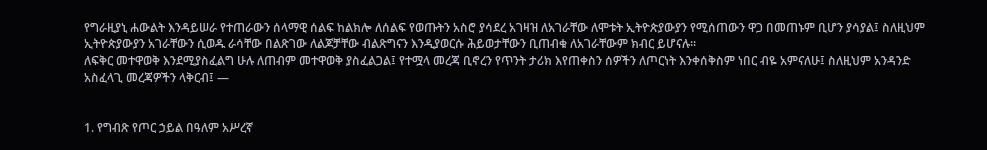የግራዚያኒ ሐውልት እንዳይሠራ የተጠራውን ሰላማዊ ሰልፍ ከልክሎ ለሰልፍ የወጡትን አስሮ ያሳደረ አገዛዝ ለአገራቸው ለሞቱት ኢትዮጵያውያን የሚሰጠውን ዋጋ በመጠኑም ቢሆን ያሳያል፤ ስለዚህም ኢትዮጵያውያን አገራቸውን ሲወዱ ራሳቸው በልጽገው ለልጆቻቸው ብልጽግናን እንዲያወርሱ ሕይወታቸውን ቢጠብቁ ለአገራቸውም ክብር ይሆናሉ፡፡
ለፍቅር መተዋወቅ እንደሚያስፈልግ ሁሉ ለጠብም መተዋወቅ ያስፈልጋል፤ የተሟላ መረጃ ቢኖረን የጥንት ታሪክ እየጠቀስን ሰዎችን ለጦርነት እንቀሰቅስም ነበር ብዬ አምናለሁ፤ ስለዚህም አንዳንድ አስፈላጊ መረጃዎችን ላቅርብ፤ —


1. የግብጽ የጦር ኃይል በዓለም አሥረኛ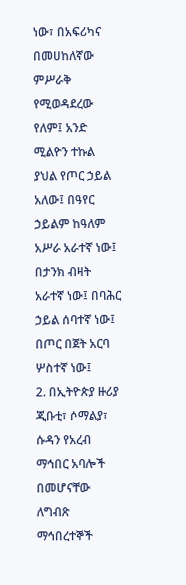ነው፣ በአፍሪካና በመሀከለኛው ምሥራቅ የሚወዳደረው የለም፤ አንድ ሚልዮን ተኩል ያህል የጦር ኃይል አለው፤ በዓየር ኃይልም ከዓለም አሥራ አራተኛ ነው፤ በታንክ ብዛት አራተኛ ነው፤ በባሕር ኃይል ሰባተኛ ነው፤ በጦር በጀት አርባ ሦስተኛ ነው፤
2. በኢትዮጵያ ዙሪያ ጂቡቲ፣ ሶማልያ፣ ሱዳን የአረብ ማኅበር አባሎች በመሆናቸው ለግብጽ ማኅበረተኞች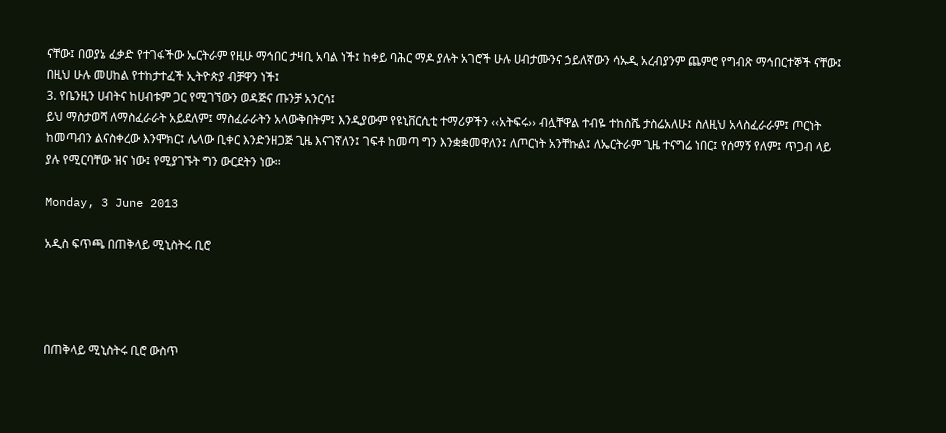ናቸው፤ በወያኔ ፈቃድ የተገፋችው ኤርትራም የዚሁ ማኅበር ታዛቢ አባል ነች፤ ከቀይ ባሕር ማዶ ያሉት አገሮች ሁሉ ሀብታሙንና ኃይለኛውን ሳኡዲ አረብያንም ጨምሮ የግብጽ ማኅበርተኞች ናቸው፤ በዚህ ሁሉ መሀከል የተከታተፈች ኢትዮጵያ ብቻዋን ነች፤
3. የቤንዚን ሀብትና ከሀብቱም ጋር የሚገኘውን ወዳጅና ጡንቻ አንርሳ፤
ይህ ማስታወሻ ለማስፈራራት አይደለም፤ ማስፈራራትን አላውቅበትም፤ እንዲያውም የዩኒቨርሲቲ ተማሪዎችን ‹‹አትፍሩ›› ብሏቸዋል ተብዬ ተከስሼ ታስሬአለሁ፤ ስለዚህ አላስፈራራም፤ ጦርነት ከመጣብን ልናስቀረው እንሞክር፤ ሌላው ቢቀር እንድንዘጋጅ ጊዜ እናገኛለን፤ ገፍቶ ከመጣ ግን እንቋቋመዋለን፤ ለጦርነት አንቸኩል፤ ለኤርትራም ጊዜ ተናግሬ ነበር፤ የሰማኝ የለም፤ ጥጋብ ላይ ያሉ የሚርባቸው ዝና ነው፤ የሚያገኙት ግን ውርደትን ነው፡፡

Monday, 3 June 2013

አዲስ ፍጥጫ በጠቅላይ ሚኒስትሩ ቢሮ




በጠቅላይ ሚኒስትሩ ቢሮ ውስጥ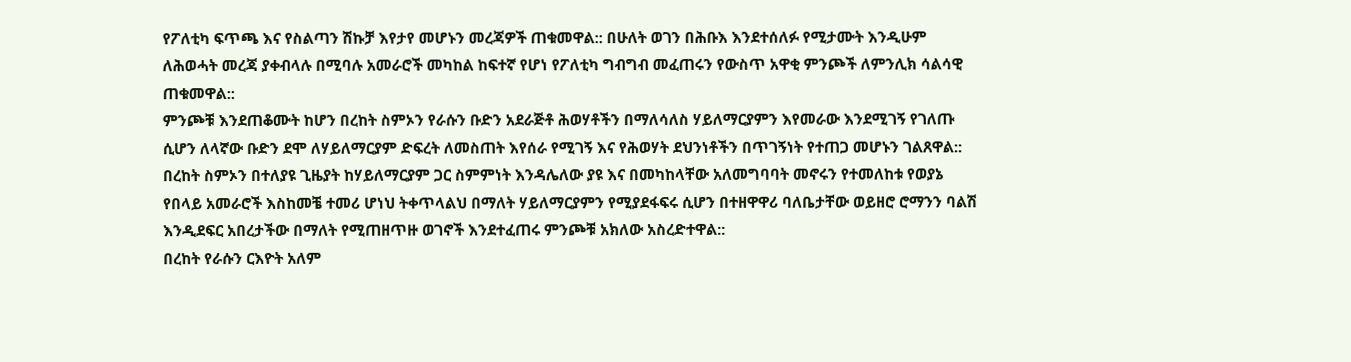የፖለቲካ ፍጥጫ እና የስልጣን ሽኩቻ እየታየ መሆኑን መረጃዎች ጠቁመዋል:: በሁለት ወገን በሕቡእ እንደተሰለፉ የሚታሙት እንዲሁም ለሕወሓት መረጃ ያቀብላሉ በሚባሉ አመራሮች መካከል ከፍተኛ የሆነ የፖለቲካ ግብግብ መፈጠሩን የውስጥ አዋቂ ምንጮች ለምንሊክ ሳልሳዊ ጠቁመዋል::
ምንጮቹ እንደጠቆሙት ከሆን በረከት ስምኦን የራሱን ቡድን አደራጅቶ ሕወሃቶችን በማለሳለስ ሃይለማርያምን እየመራው እንደሚገኝ የገለጡ ሲሆን ለላኛው ቡድን ደሞ ለሃይለማርያም ድፍረት ለመስጠት እየሰራ የሚገኝ እና የሕወሃት ደህንነቶችን በጥገኝነት የተጠጋ መሆኑን ገልጸዋል::
በረከት ስምኦን በተለያዩ ጊዜያት ከሃይለማርያም ጋር ስምምነት እንዳሌለው ያዩ እና በመካከላቸው አለመግባባት መኖሩን የተመለከቱ የወያኔ የበላይ አመራሮች እስከመቼ ተመሪ ሆነህ ትቀጥላልህ በማለት ሃይለማርያምን የሚያደፋፍሩ ሲሆን በተዘዋዋሪ ባለቤታቸው ወይዘሮ ሮማንን ባልሽ እንዲደፍር አበረታችው በማለት የሚጠዘጥዙ ወገኖች እንደተፈጠሩ ምንጮቹ አክለው አስረድተዋል::
በረከት የራሱን ርእዮት አለም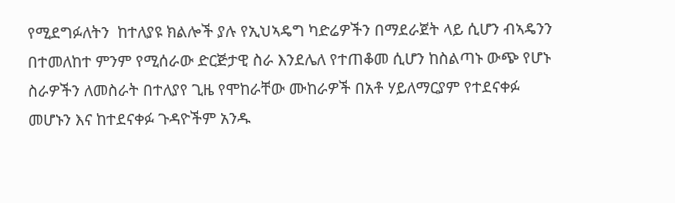የሚደግፉለትን  ከተለያዩ ክልሎች ያሉ የኢህኣዴግ ካድሬዎችን በማደራጀት ላይ ሲሆን ብኣዴንን በተመለከተ ምንም የሚሰራው ድርጅታዊ ስራ እንደሌለ የተጠቆመ ሲሆን ከስልጣኑ ውጭ የሆኑ ስራዎችን ለመስራት በተለያየ ጊዜ የሞከራቸው ሙከራዎች በአቶ ሃይለማርያም የተደናቀፉ መሆኑን እና ከተደናቀፉ ጉዳዮችም አንዱ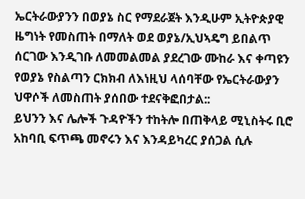ኤርትራውያንን በወያኔ ስር የማደራጀት እንዲሁም ኢትዮጵያዊ ዜግነት የመስጠት በማለት ወደ ወያኔ/ኢህኣዴግ ይበልጥ ሰርገው እንዲገቡ ለመመልመል ያደረገው ሙከራ እና ቀጣዩን የወያኔ የስልጣን ርክክብ ለእነዚህ ላሰባቸው የኤርትራውያን ህዋሶች ለመስጠት ያሰበው ተደናቅፎበታል::
ይህንን እና ሌሎች ጉዳዮችን ተከትሎ በጠቅላይ ሚኒስትሩ ቢሮ አከባቢ ፍጥጫ መኖሩን እና እንዳይካረር ያሰጋል ሲሉ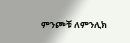ምንጮቹ ለምንሊክ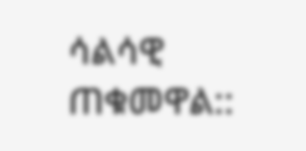ሳልሳዊ ጠቁመዋል::